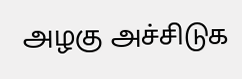அழகு அச்சிடுக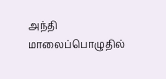அந்தி மாலைப்பொழுதில்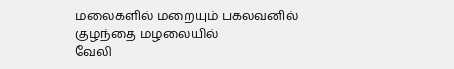மலைகளில் மறையும் பகலவனில்
குழந்தை மழலையில்
வேலி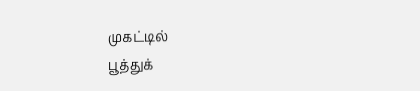முகட்டில்
பூத்துக்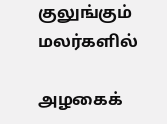குலுங்கும் மலர்களில்

அழகைக்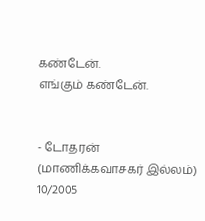கண்டேன்.
எங்கும் கண்டேன்.


- டோதரன்
(மாணிக்கவாசகர் இல்லம்)
10/2005